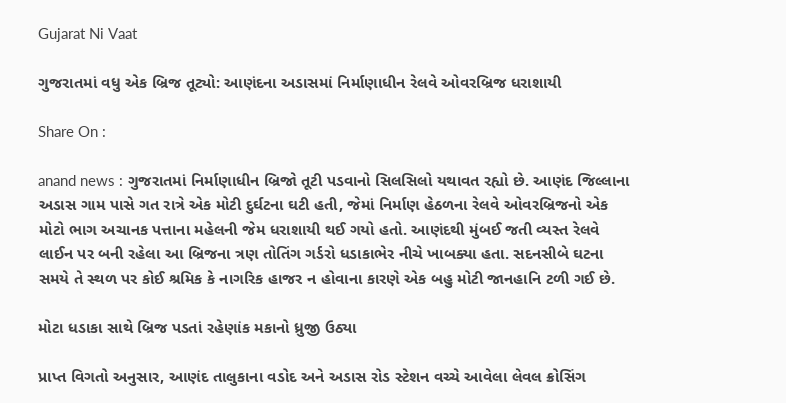Gujarat Ni Vaat

ગુજરાતમાં વધુ એક બ્રિજ તૂટ્યો: આણંદના અડાસમાં નિર્માણાધીન રેલવે ઓવરબ્રિજ ધરાશાયી

Share On :

anand news : ગુજરાતમાં નિર્માણાધીન બ્રિજો તૂટી પડવાનો સિલસિલો યથાવત રહ્યો છે. આણંદ જિલ્લાના અડાસ ગામ પાસે ગત રાત્રે એક મોટી દુર્ઘટના ઘટી હતી, જેમાં નિર્માણ હેઠળના રેલવે ઓવરબ્રિજનો એક મોટો ભાગ અચાનક પત્તાના મહેલની જેમ ધરાશાયી થઈ ગયો હતો. આણંદથી મુંબઈ જતી વ્યસ્ત રેલવે લાઈન પર બની રહેલા આ બ્રિજના ત્રણ તોતિંગ ગર્ડરો ધડાકાભેર નીચે ખાબક્યા હતા. સદનસીબે ઘટના સમયે તે સ્થળ પર કોઈ શ્રમિક કે નાગરિક હાજર ન હોવાના કારણે એક બહુ મોટી જાનહાનિ ટળી ગઈ છે.

મોટા ધડાકા સાથે બ્રિજ પડતાં રહેણાંક મકાનો ધ્રુજી ઉઠ્યા

પ્રાપ્ત વિગતો અનુસાર, આણંદ તાલુકાના વડોદ અને અડાસ રોડ સ્ટેશન વચ્ચે આવેલા લેવલ ક્રોસિંગ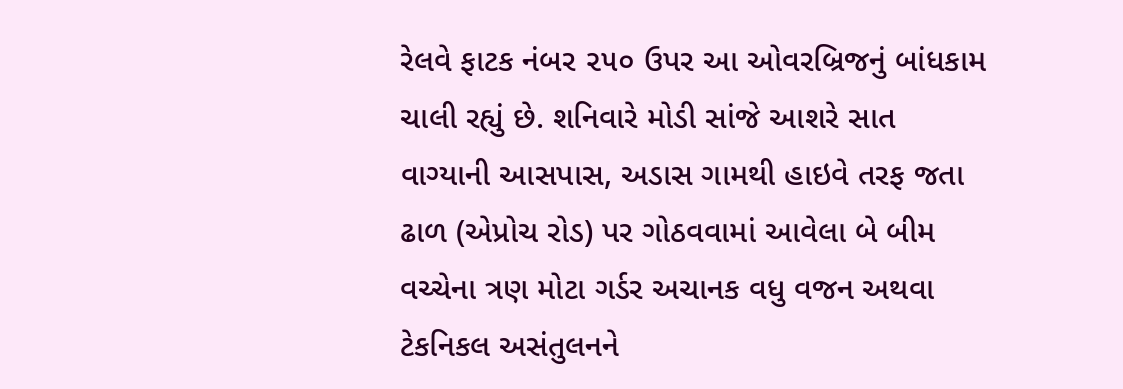રેલવે ફાટક નંબર ૨૫૦ ઉપર આ ઓવરબ્રિજનું બાંધકામ ચાલી રહ્યું છે. શનિવારે મોડી સાંજે આશરે સાત વાગ્યાની આસપાસ, અડાસ ગામથી હાઇવે તરફ જતા ઢાળ (એપ્રોચ રોડ) પર ગોઠવવામાં આવેલા બે બીમ વચ્ચેના ત્રણ મોટા ગર્ડર અચાનક વધુ વજન અથવા ટેકનિકલ અસંતુલનને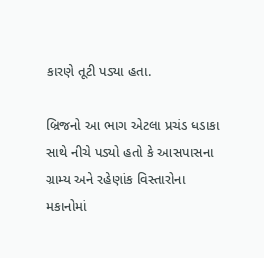કારણે તૂટી પડ્યા હતા.

બ્રિજનો આ ભાગ એટલા પ્રચંડ ધડાકા સાથે નીચે પડ્યો હતો કે આસપાસના ગ્રામ્ય અને રહેણાંક વિસ્તારોના મકાનોમાં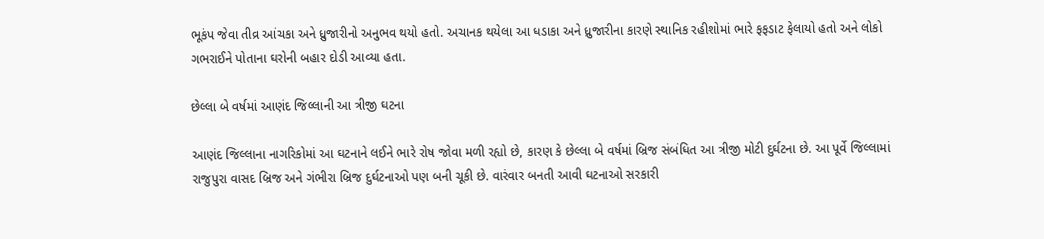ભૂકંપ જેવા તીવ્ર આંચકા અને ધ્રુજારીનો અનુભવ થયો હતો. અચાનક થયેલા આ ધડાકા અને ધ્રુજારીના કારણે સ્થાનિક રહીશોમાં ભારે ફફડાટ ફેલાયો હતો અને લોકો ગભરાઈને પોતાના ઘરોની બહાર દોડી આવ્યા હતા.

છેલ્લા બે વર્ષમાં આણંદ જિલ્લાની આ ત્રીજી ઘટના

આણંદ જિલ્લાના નાગરિકોમાં આ ઘટનાને લઈને ભારે રોષ જોવા મળી રહ્યો છે, કારણ કે છેલ્લા બે વર્ષમાં બ્રિજ સંબંધિત આ ત્રીજી મોટી દુર્ઘટના છે. આ પૂર્વે જિલ્લામાં રાજુપુરા વાસદ બ્રિજ અને ગંભીરા બ્રિજ દુર્ઘટનાઓ પણ બની ચૂકી છે. વારંવાર બનતી આવી ઘટનાઓ સરકારી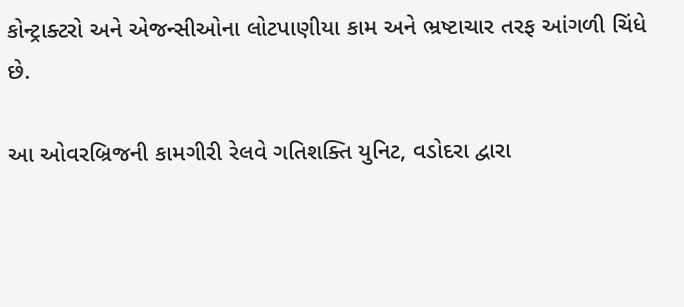કોન્ટ્રાક્ટરો અને એજન્સીઓના લોટપાણીયા કામ અને ભ્રષ્ટાચાર તરફ આંગળી ચિંધે છે.

આ ઓવરબ્રિજની કામગીરી રેલવે ગતિશક્તિ યુનિટ, વડોદરા દ્વારા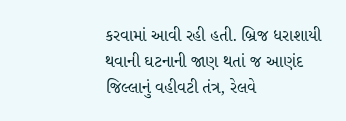કરવામાં આવી રહી હતી. બ્રિજ ધરાશાયી થવાની ઘટનાની જાણ થતાં જ આણંદ જિલ્લાનું વહીવટી તંત્ર, રેલવે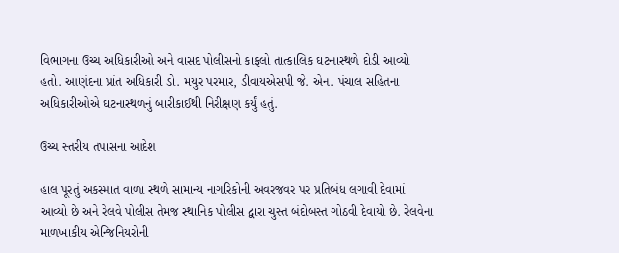વિભાગના ઉચ્ચ અધિકારીઓ અને વાસદ પોલીસનો કાફલો તાત્કાલિક ઘટનાસ્થળે દોડી આવ્યો હતો. આણંદના પ્રાંત અધિકારી ડો. મયુર પરમાર, ડીવાયએસપી જે. એન. પંચાલ સહિતના અધિકારીઓએ ઘટનાસ્થળનું બારીકાઈથી નિરીક્ષણ કર્યું હતું.

ઉચ્ચ સ્તરીય તપાસના આદેશ

હાલ પૂરતું અકસ્માત વાળા સ્થળે સામાન્ય નાગરિકોની અવરજવર પર પ્રતિબંધ લગાવી દેવામાં આવ્યો છે અને રેલવે પોલીસ તેમજ સ્થાનિક પોલીસ દ્વારા ચુસ્ત બંદોબસ્ત ગોઠવી દેવાયો છે. રેલવેના માળખાકીય એન્જિનિયરોની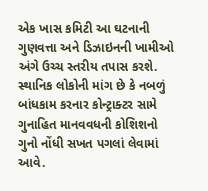એક ખાસ કમિટી આ ઘટનાની ગુણવત્તા અને ડિઝાઇનની ખામીઓ અંગે ઉચ્ચ સ્તરીય તપાસ કરશે. સ્થાનિક લોકોની માંગ છે કે નબળું બાંધકામ કરનાર કોન્ટ્રાક્ટર સામે ગુનાહિત માનવવધની કોશિશનો ગુનો નોંધી સખત પગલાં લેવામાં આવે.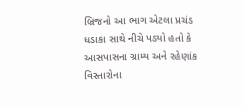બ્રિજનો આ ભાગ એટલા પ્રચંડ ધડાકા સાથે નીચે પડ્યો હતો કે આસપાસના ગ્રામ્ય અને રહેણાંક વિસ્તારોના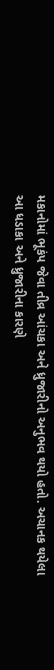મકાનોમાં ભૂકંપ જેવા તીવ્ર આંચકા અને ધ્રુજારીનો અનુભવ થયો હતો. અચાનક થયેલા આ ધડાકા અને ધ્રુજારીના કારણે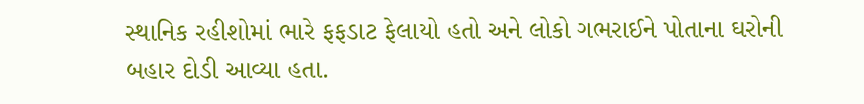સ્થાનિક રહીશોમાં ભારે ફફડાટ ફેલાયો હતો અને લોકો ગભરાઈને પોતાના ઘરોની બહાર દોડી આવ્યા હતા.